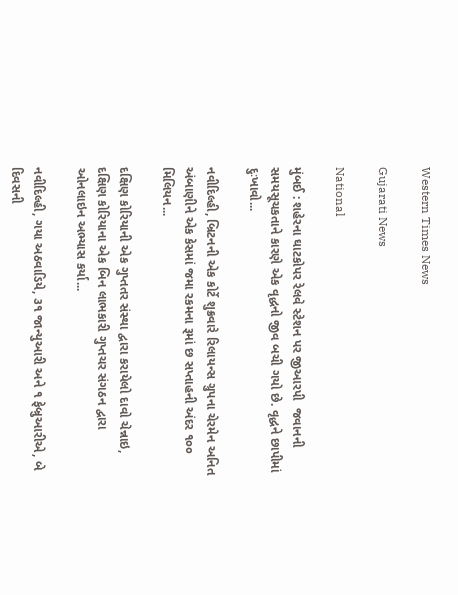Western Times News

Gujarati News

National

મુંબઈ : શહેરના ઘાટકોપર રેલવે સ્ટેશન પર જીઆરપી  જવાનની સમયસૂચકતાને કારણે એક વૃદ્ધનો જીવ બચી ગયો છે. વૃદ્ધને છાપીમાં દુઃખાવો...

નવીદિલ્હી, બ્રિટનની એક કોર્ટે શુક્રવારે રિલાયન્સ ગ્રુપના ચેરમેન અનિત અંબાણીને એક કેસમાં જમા રકમના રૂમાં છ સપ્તાહની અંદર ૧૦૦ મિલિયન...

દક્ષિણ કોરિયાની એક ગુપ્તતર સંસ્થા દ્વારા કરાયેલો દાવો ચેન્નાઇ, દક્ષિણ કોરિયાના એક બિન લાભકારી ગુપ્તચર સંગઠન દ્વારા ઓનલાઇન અભ્યાસ કર્યા...

નવીદિલ્હી, ગયા અઠવાડિયે, ૩૧ જાન્યુઆરી અને ૧ ફેબ્રુઆરીએ, બે દિવસની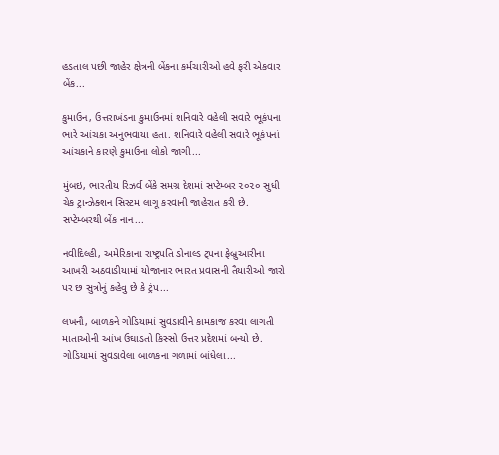હડતાલ પછી જાહેર ક્ષેત્રની બેંકના કર્મચારીઓ હવે ફરી એકવાર બેંક...

કુમાઉન, ઉત્તરાખંડના કુમાઉનમાં શનિવારે વહેલી સવારે ભૂકંપના ભારે આંચકા અનુભવાયા હતા. શનિવારે વહેલી સવારે ભૂકંપનાં આંચકાને કારણે કુમાઉના લોકો જાગી...

મુંબઇ, ભારતીય રિઝર્વ બેંકે સમગ્ર દેશમાં સપ્ટેમ્બર ૨૦૨૦ સુધી ચેક ટ્રાન્ઝેક્શન સિસ્ટમ લાગૂ કરવાની જાહેરાત કરી છે. સપ્ટેમ્બરથી બેંક નાન...

નવીદિલ્હી, અમેરિકાના રાષ્ટ્રપતિ ડોનાલ્ડ ટ્‌પના ફેબ્રુઆરીના આખરી અઠવાડીયામાં યોજાનાર ભારત પ્રવાસની તૈયારીઓ જારો પર છ સુત્રોનું કહેવુ છે કે ટ્રંપ...

લખનૌ, બાળકને ગોડિયામાં સુવડાવીને કામકાજ કરવા લાગતી માતાઓની આંખ ઉઘાડતો કિસ્સો ઉત્તર પ્રદેશમાં બન્યો છે. ગોડિયામાં સુવડાવેલા બાળકના ગળામાં બાંધેલા...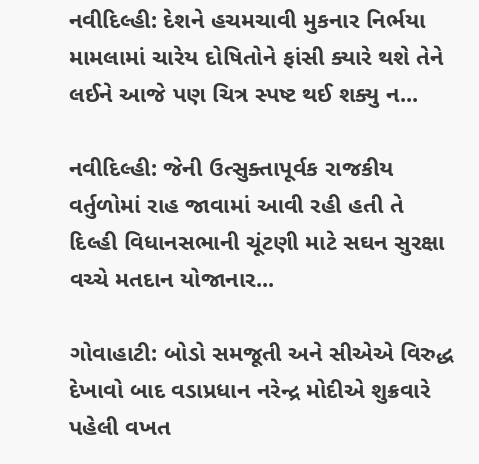નવીદિલ્હી: દેશને હચમચાવી મુકનાર નિર્ભયા મામલામાં ચારેય દોષિતોને ફાંસી ક્યારે થશે તેને લઈને આજે પણ ચિત્ર સ્પષ્ટ થઈ શક્યુ ન...

નવીદિલ્હી: જેની ઉત્સુક્તાપૂર્વક રાજકીય વર્તુળોમાં રાહ જાવામાં આવી રહી હતી તે દિલ્હી વિધાનસભાની ચૂંટણી માટે સઘન સુરક્ષા વચ્ચે મતદાન યોજાનાર...

ગોવાહાટી: બોડો સમજૂતી અને સીએએ વિરુદ્ધ દેખાવો બાદ વડાપ્રધાન નરેન્દ્ર મોદીએ શુક્રવારે પહેલી વખત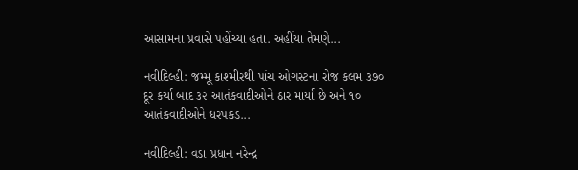આસામના પ્રવાસે પહોંચ્યા હતા. અહીંયા તેમણે...

નવીદિલ્હી: જમ્મૂ કાશ્મીરથી પાંચ ઓગસ્ટના રોજ કલમ ૩૭૦ દૂર કર્યા બાદ ૩૨ આતંકવાદીઓને ઠાર માર્યા છે અને ૧૦ આતંકવાદીઓને ધરપકડ...

નવીદિલ્હી: વડા પ્રધાન નરેન્દ્ર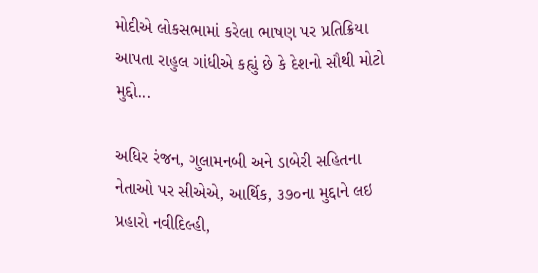મોદીએ લોકસભામાં કરેલા ભાષણ પર પ્રતિક્રિયા આપતા રાહુલ ગાંધીએ કહ્યું છે કે દેશનો સૌથી મોટો મુદ્દો...

અધિર રંજન, ગુલામનબી અને ડાબેરી સહિતના નેતાઓ પર સીએએ, આર્થિક, ૩૭૦ના મુદ્દાને લઇ પ્રહારો નવીદિલ્હી,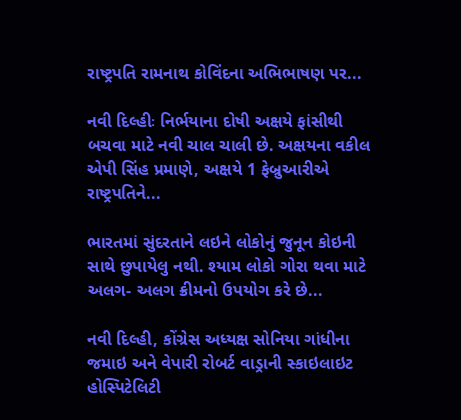રાષ્ટ્રપતિ રામનાથ કોવિંદના અભિભાષણ પર...

નવી દિલ્હીઃ નિર્ભયાના દોષી અક્ષયે ફાંસીથી બચવા માટે નવી ચાલ ચાલી છે. અક્ષયના વકીલ એપી સિંહ પ્રમાણે, અક્ષયે 1 ફેબ્રુઆરીએ રાષ્ટ્રપતિને...

ભારતમાં સુંદરતાને લઇને લોકોનું જુનૂન કોઇની સાથે છુપાયેલુ નથી. શ્યામ લોકો ગોરા થવા માટે અલગ- અલગ ક્રીમનો ઉપયોગ કરે છે...

નવી દિલ્હી, કોંગ્રેસ અધ્યક્ષ સોનિયા ગાંધીના જમાઇ અને વેપારી રોબર્ટ વાડ્રાની સ્કાઇલાઇટ હોસ્પિટેલિટી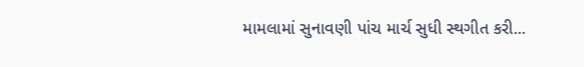મામલામાં સુનાવણી પાંચ માર્ચ સુધી સ્થગીત કરી...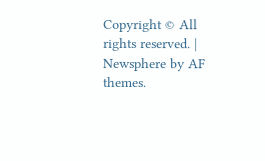Copyright © All rights reserved. | Newsphere by AF themes.